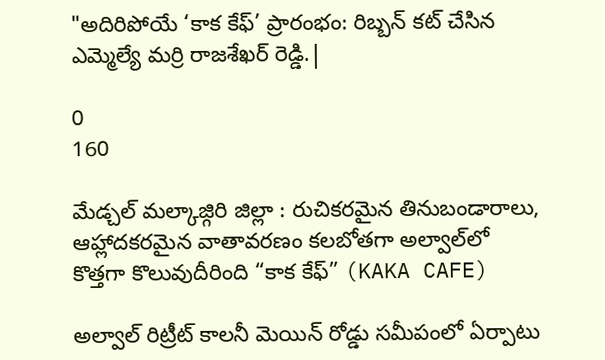"అదిరిపోయే ‘కాక కేఫ్’ ప్రారంభం: రిబ్బన్ కట్ చేసిన ఎమ్మెల్యే మర్రి రాజశేఖర్ రెడ్డి.|

0
160

మేడ్చల్ మల్కాజ్గిరి జిల్లా : రుచికరమైన తినుబండారాలు, ఆహ్లాదకరమైన వాతావరణం కలబోతగా అల్వాల్‌లో కొత్తగా కొలువుదీరింది “కాక కేఫ్” (KAKA CAFE)

అల్వాల్ రిట్రీట్ కాలనీ మెయిన్ రోడ్డు సమీపంలో ఏర్పాటు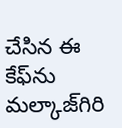చేసిన ఈ కేఫ్‌ను మల్కాజ్‌గిరి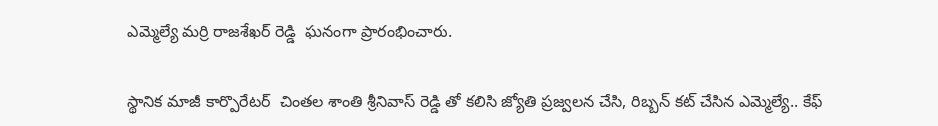ఎమ్మెల్యే మర్రి రాజశేఖర్ రెడ్డి  ఘనంగా ప్రారంభించారు.

స్థానిక మాజీ కార్పొరేటర్  చింతల శాంతి శ్రీనివాస్ రెడ్డి తో కలిసి జ్యోతి ప్రజ్వలన చేసి, రిబ్బన్ కట్ చేసిన ఎమ్మెల్యే.. కేఫ్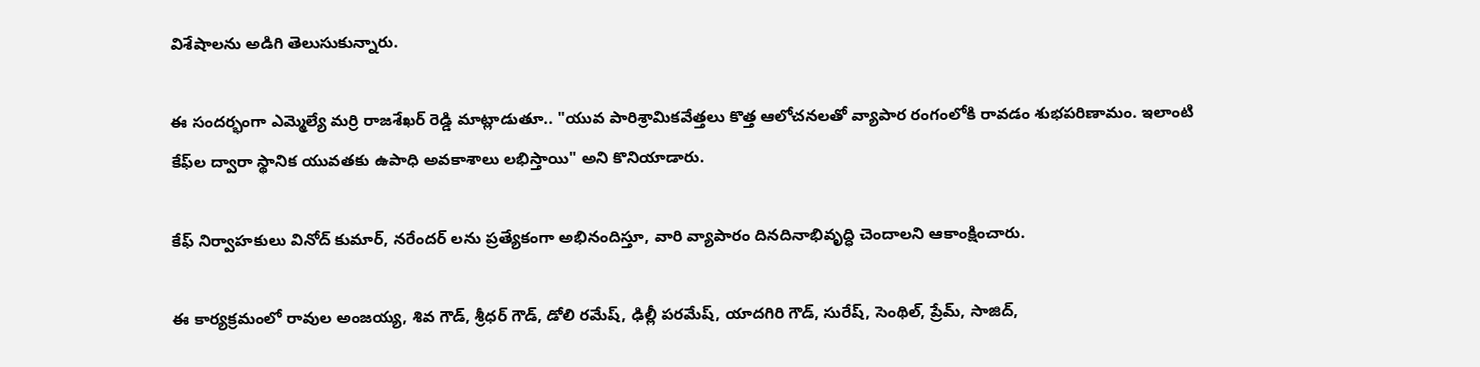విశేషాలను అడిగి తెలుసుకున్నారు.

ఈ సందర్భంగా ఎమ్మెల్యే మర్రి రాజశేఖర్ రెడ్డి మాట్లాడుతూ.. "యువ పారిశ్రామికవేత్తలు కొత్త ఆలోచనలతో వ్యాపార రంగంలోకి రావడం శుభపరిణామం. ఇలాంటి కేఫ్‌ల ద్వారా స్థానిక యువతకు ఉపాధి అవకాశాలు లభిస్తాయి" అని కొనియాడారు.

కేఫ్ నిర్వాహకులు వినోద్ కుమార్, నరేందర్ లను ప్రత్యేకంగా అభినందిస్తూ, వారి వ్యాపారం దినదినాభివృద్ధి చెందాలని ఆకాంక్షించారు.

ఈ కార్యక్రమంలో రావుల అంజయ్య, శివ గౌడ్, శ్రీధర్ గౌడ్, డోలి రమేష్, ఢిల్లీ పరమేష్, యాదగిరి గౌడ్, సురేష్, సెంథిల్, ప్రేమ్, సాజిద్,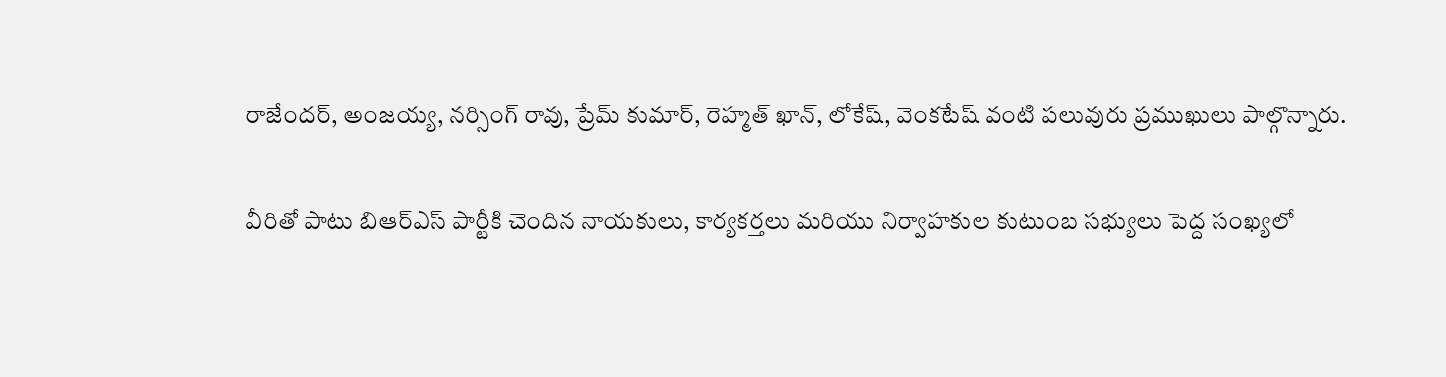రాజేందర్, అంజయ్య, నర్సింగ్ రావు, ప్రేమ్ కుమార్, రెహ్మత్ ఖాన్, లోకేష్, వెంకటేష్ వంటి పలువురు ప్రముఖులు పాల్గొన్నారు.

వీరితో పాటు బిఆర్ఎస్ పార్టీకి చెందిన నాయకులు, కార్యకర్తలు మరియు నిర్వాహకుల కుటుంబ సభ్యులు పెద్ద సంఖ్యలో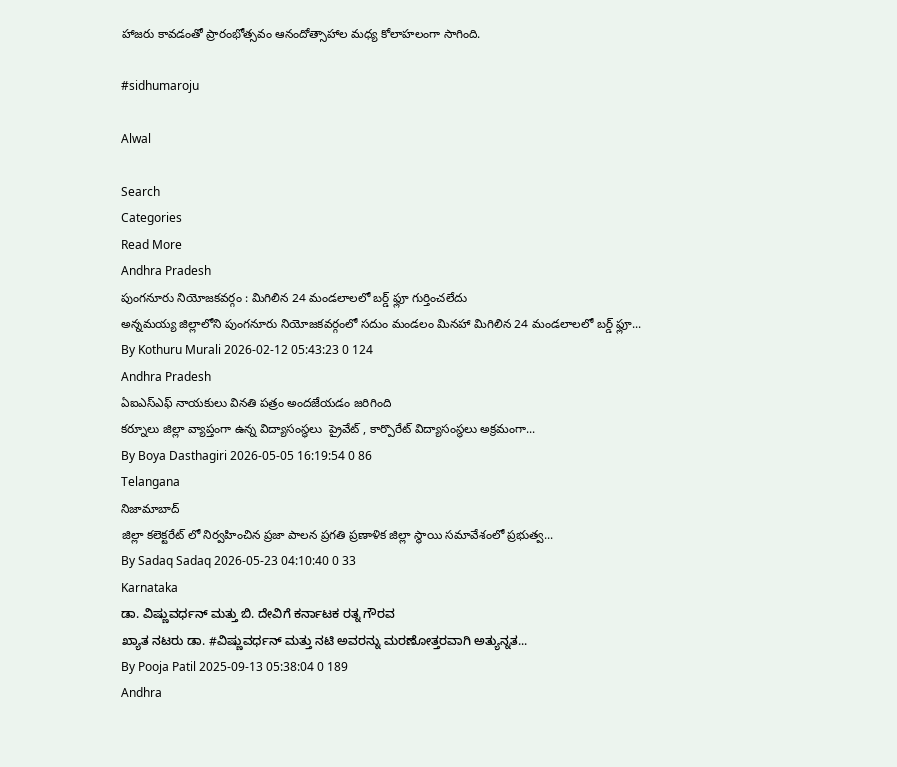హాజరు కావడంతో ప్రారంభోత్సవం ఆనందోత్సాహాల మధ్య కోలాహలంగా సాగింది.

#sidhumaroju

Alwal

Search
Categories
Read More
Andhra Pradesh
పుంగనూరు నియోజకవర్గం : మిగిలిన 24 మండలాలలో బర్డ్ ఫ్లూ గుర్తించలేదు
అన్నమయ్య జిల్లాలోని పుంగనూరు నియోజకవర్గంలో సదుం మండలం మినహా మిగిలిన 24 మండలాలలో బర్డ్ ఫ్లూ...
By Kothuru Murali 2026-02-12 05:43:23 0 124
Andhra Pradesh
ఏఐఎస్ఎఫ్ నాయకులు వినతి పత్రం అందజేయడం జరిగింది
కర్నూలు జిల్లా వ్యాప్తంగా ఉన్న విద్యాసంస్థలు  ప్రైవేట్ , కార్పొరేట్ విద్యాసంస్థలు అక్రమంగా...
By Boya Dasthagiri 2026-05-05 16:19:54 0 86
Telangana
నిజామాబాద్
జిల్లా కలెక్టరేట్ లో నిర్వహించిన ప్రజా పాలన ప్రగతి ప్రణాళిక జిల్లా స్థాయి సమావేశంలో ప్రభుత్వ...
By Sadaq Sadaq 2026-05-23 04:10:40 0 33
Karnataka
ಡಾ. ವಿಷ್ಣುವರ್ಧನ್ ಮತ್ತು ಬಿ. ದೇವಿಗೆ ಕರ್ನಾಟಕ ರತ್ನ ಗೌರವ
ಖ್ಯಾತ ನಟರು ಡಾ. #ವಿಷ್ಣುವರ್ಧನ್ ಮತ್ತು ನಟಿ ಅವರನ್ನು ಮರಣೋತ್ತರವಾಗಿ ಅತ್ಯುನ್ನತ...
By Pooja Patil 2025-09-13 05:38:04 0 189
Andhra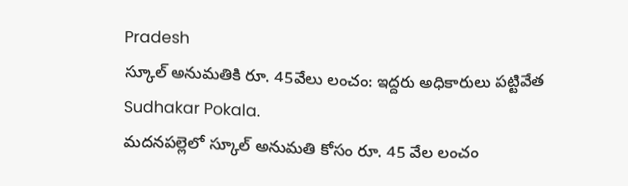Pradesh
స్కూల్ అనుమతికి రూ. 45వేలు లంచం: ఇద్దరు అధికారులు పట్టివేత Sudhakar Pokala.
మదనపల్లెలో స్కూల్ అనుమతి కోసం రూ. 45 వేల లంచం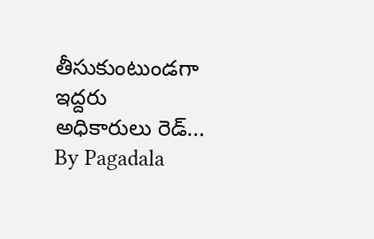తీసుకుంటుండగా ఇద్దరు అధికారులు రెడ్...
By Pagadala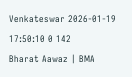Venkateswar 2026-01-19 17:50:10 0 142
Bharat Aawaz | BMA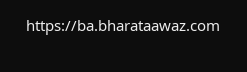https://ba.bharataawaz.com